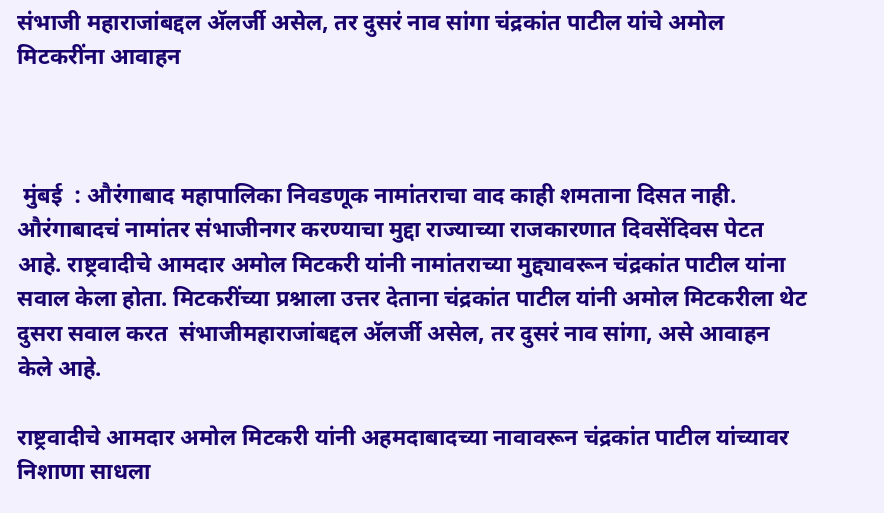संभाजी महाराजांबद्दल अ‍ॅलर्जी असेल, तर दुसरं नाव सांगा चंद्रकांत पाटील यांचे अमोल मिटकरींना आवाहन



 मुंबई  : औरंगाबाद महापालिका निवडणूक नामांतराचा वाद काही शमताना दिसत नाही. औरंगाबादचं नामांतर संभाजीनगर करण्याचा मुद्दा राज्याच्या राजकारणात दिवसेंदिवस पेटत आहे. राष्ट्रवादीचे आमदार अमोल मिटकरी यांनी नामांतराच्या मुद्द्यावरून चंद्रकांत पाटील यांना सवाल केला होता. मिटकरींच्या प्रश्नाला उत्तर देताना चंद्रकांत पाटील यांनी अमोल मिटकरीला थेट दुसरा सवाल करत  संभाजीमहाराजांबद्दल अ‍ॅलर्जी असेल, तर दुसरं नाव सांगा, असे आवाहन केले आहे.

राष्ट्रवादीचे आमदार अमोल मिटकरी यांनी अहमदाबादच्या नावावरून चंद्रकांत पाटील यांच्यावर निशाणा साधला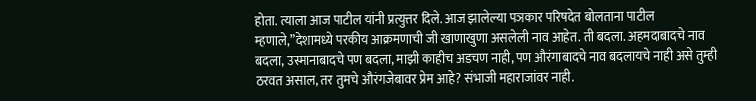होता. त्याला आज पाटील यांनी प्रत्युत्तर दिले. आज झालेल्या पञकार परिषदेत बोलताना पाटील म्हणाले,”देशामध्ये परकीय आक्रमणाची जी खाणाखुणा असलेली नाव आहेत. ती बदला. अहमदाबादचे नाव बदला, उस्मानाबादचे पण बदला, माझी काहीच अडचण नाही, पण औरंगाबादचे नाव बदलायचे नाही असे तुम्ही ठरवत असाल, तर तुमचे औरंगजेबावर प्रेम आहे? संभाजी महाराजांवर नाही.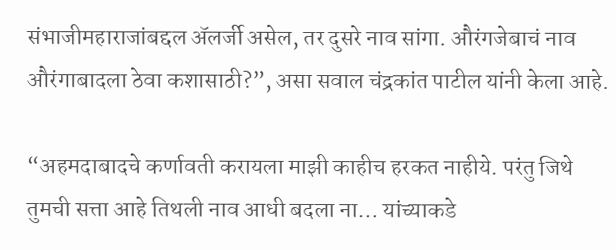संभाजीमहाराजांबद्दल अ‍ॅलर्जी असेल, तर दुसरे नाव सांगा. औरंगजेबाचं नाव औरंगाबादला ठेवा कशासाठी?”, असा सवाल चंद्रकांत पाटील यांनी केला आहे.

“अहमदाबादचे कर्णावती करायला माझी काहीच हरकत नाहीये. परंतु जिथे तुमची सत्ता आहे तिथली नाव आधी बदला ना… यांच्याकडे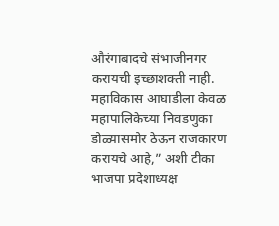औरंगाबादचे संभाजीनगर करायची इच्छाशक्ती नाही. महाविकास आघाडीला केवळ महापालिकेच्या निवडणुका डोळ्यासमोर ठेऊन राजकारण करायचे आहे,” अशी टीका भाजपा प्रदेशाध्यक्ष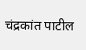चंद्रकांत पाटील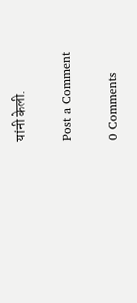यांनी केली.

Post a Comment

0 Comments